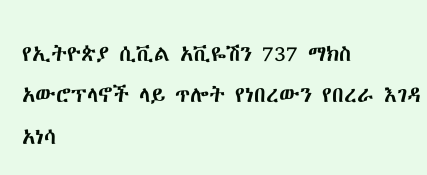የኢትዮጵያ ሲቪል አቪዬሽን 737 ማክስ አውሮፕላኖች ላይ ጥሎት የነበረውን የበረራ እገዳ አነሳ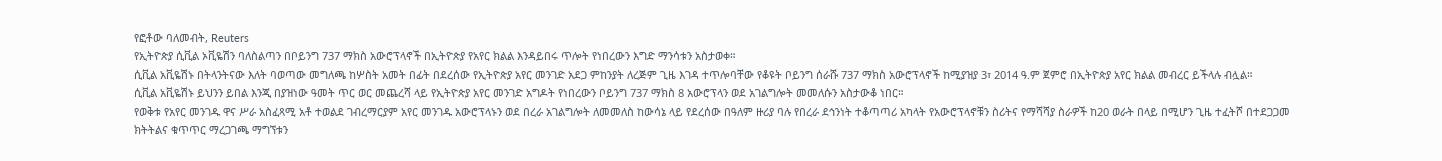የፎቶው ባለመብት, Reuters
የኢትዮጵያ ሲቪል ኦቪዬሽን ባለስልጣን በቦይንግ 737 ማክስ አውሮፕላኖች በኢትዮጵያ የአየር ክልል እንዳይበሩ ጥሎት የነበረውን እግድ ማንሳቱን አስታወቀ።
ሲቪል አቪዬሽኑ በትላንትናው እለት ባወጣው መግለጫ ከሦስት አመት በፊት በደረሰው የኢትዮጵያ አየር መንገድ አደጋ ምከንያት ለረጅም ጊዜ እገዳ ተጥሎባቸው የቆዩት ቦይንግ ሰራሹ 737 ማክስ አውሮፕላኖች ከሚያዝያ 3፣ 2014 ዓ.ም ጀምሮ በኢትዮጵያ አየር ክልል መብረር ይችላሉ ብሏል።
ሲቪል አቪዬሽኑ ይህንን ይበል እንጂ በያዝነው ዓመት ጥር ወር መጨረሻ ላይ የኢትዮጵያ አየር መንገድ አግዶት የነበረውን ቦይንግ 737 ማክስ 8 አውሮፕላን ወደ አገልግሎት መመለሱን አስታውቆ ነበር።
የወቅቱ የአየር መንገዱ ዋና ሥራ አስፈጻሚ አቶ ተወልደ ገብረማርያም አየር መንገዱ አውሮፕላኑን ወደ በረራ አገልግሎት ለመመለስ ከውሳኔ ላይ የደረሰው በዓለም ዙሪያ ባሉ የበረራ ደኅንነት ተቆጣጣሪ አካላት የአውሮፕላኖቹን ስሪትና የማሻሻያ ስራዎች ከ20 ወራት በላይ በሚሆን ጊዜ ተፈትሾ በተደጋጋመ ክትትልና ቁጥጥር ማረጋገጫ ማግኘቱን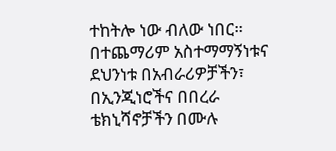ተከትሎ ነው ብለው ነበር።
በተጨማሪም አስተማማኝነቱና ደህንነቱ በአብራሪዎቻችን፣ በኢንጂነሮችና በበረራ ቴክኒሻኖቻችን በሙሉ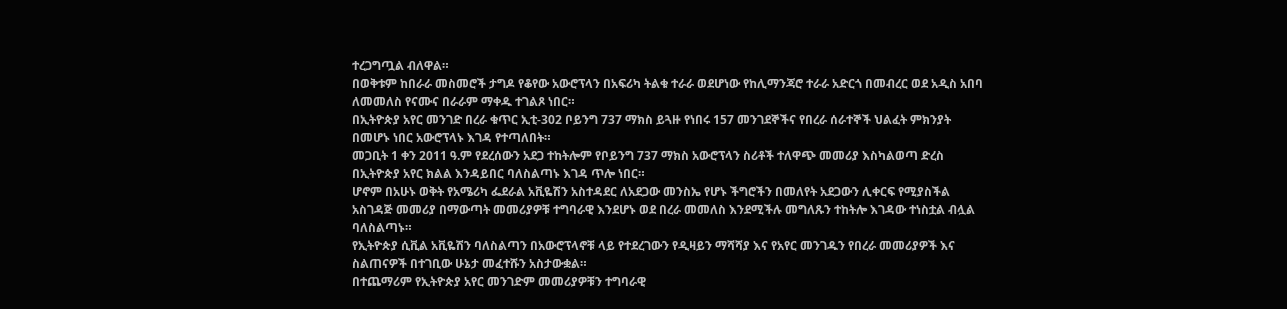ተረጋግጧል ብለዋል።
በወቅቱም ከበራራ መስመሮች ታግዶ የቆየው አውሮፕላን በአፍሪካ ትልቁ ተራራ ወደሆነው የከሊማንጃሮ ተራራ አድርጎ በመብረር ወደ አዲስ አበባ ለመመለስ የናሙና በራራም ማቀዱ ተገልጾ ነበር።
በኢትዮጵያ አየር መንገድ በረራ ቁጥር ኢቲ-302 ቦይንግ 737 ማክስ ይጓዙ የነበሩ 157 መንገደኞችና የበረራ ሰራተኞች ህልፈት ምክንያት በመሆኑ ነበር አውሮፕላኑ እገዳ የተጣለበት።
መጋቢት 1 ቀን 2011 ዓ.ም የደረሰውን አደጋ ተከትሎም የቦይንግ 737 ማክስ አውሮፕላን ስሪቶች ተለዋጭ መመሪያ እስካልወጣ ድረስ በኢትዮጵያ አየር ክልል እንዳይበር ባለስልጣኑ እገዳ ጥሎ ነበር።
ሆኖም በአሁኑ ወቅት የአሜሪካ ፌደራል አቪዬሽን አስተዳደር ለአደጋው መንስኤ የሆኑ ችግሮችን በመለየት አደጋውን ሊቀርፍ የሚያስችል አስገዳጅ መመሪያ በማውጣት መመሪያዎቹ ተግባራዊ እንደሆኑ ወደ በረራ መመለስ እንደሚችሉ መግለጹን ተከትሎ እገዳው ተነስቷል ብሏል ባለስልጣኑ።
የኢትዮጵያ ሲቪል አቪዬሽን ባለስልጣን በአውሮፕላኖቹ ላይ የተደረገውን የዲዛይን ማሻሻያ እና የአየር መንገዱን የበረራ መመሪያዎች እና ስልጠናዎች በተገቢው ሁኔታ መፈተሹን አስታውቋል።
በተጨማሪም የኢትዮጵያ አየር መንገድም መመሪያዎቹን ተግባራዊ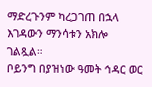ማድረጉንም ካረጋገጠ በኋላ እገዳውን ማንሳቱን አክሎ ገልጿል።
ቦይንግ በያዝነው ዓመት ኅዳር ወር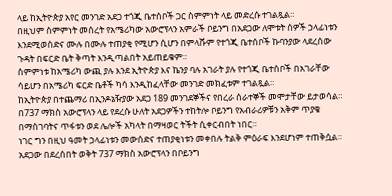ላይ ከኢትዮጵያ አየር መንገድ አደጋ ተጎጂ ቤተሰቦች ጋር ስምምነት ላይ መድረሱ ተገልጿል።
በዚህም ስምምነት መሰረት የአሜሪካው አውሮፕላን አምራች ቦይንግ በአደጋው ለሞቱት ሰዎች ኃላፊነቱን እንደሚወስድና ሙሉ በሙሉ ተጠያቂ የሚሆን ሲሆን በምላሹም የተጎጂ ቤተሰቦች ኩባንያው ላደረሰው ጉዳት በፍርድ ቤት ቅጣት እንዲጣልበት አይጠይቁም።
ስምምነቱ ከአሜሪካ ውጪ ያሉ እንደ ኢትዮጵያ እና ኬንያ ባሉ አገራት ያሉ የተጎጂ ቤተሰቦች በአገራቸው ሳይሆን በአሜሪካ ፍርድ ቤቶች ካሳ እንዲከፈላቸው መንገድ መክፈቱም ተገልጿል።
ከኢትዮጵያ በተጨማሪ በኢንዶኔዥያው አደጋ 189 መንገደኞችና የበረራ ሰራተኞች መሞታቸው ይታወሳል።
በ737 ማክስ አውሮፕላን ላይ የደረሱ ሁለት አደጋዎችን ተከትሎ ቦይንግ የአብራሪዎቹን አቅም ጥያቄ በማስገባትና ጥፋቱን ወደ ሌሎች አካላት በማዛወር ትችት ሲቀርብበት ነበር።
ነገር ግን በዚህ ዓመት ኃላፊነቱን መውሰድና ተጠያቂነቱን መቀበሉ ትልቅ ምዕራፍ እንደሆነም ተጠቅሷል።
አደጋው በደረሰበት ወቅት 737 ማክስ አውሮፕላን በቦይንግ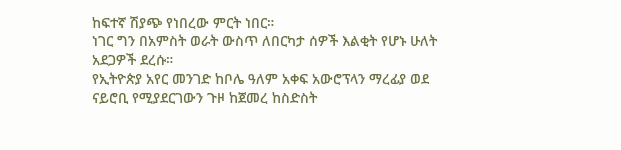ከፍተኛ ሽያጭ የነበረው ምርት ነበር።
ነገር ግን በአምስት ወራት ውስጥ ለበርካታ ሰዎች እልቂት የሆኑ ሁለት አደጋዎች ደረሱ።
የኢትዮጵያ አየር መንገድ ከቦሌ ዓለም አቀፍ አውሮፕላን ማረፊያ ወደ ናይሮቢ የሚያደርገውን ጉዞ ከጀመረ ከስድስት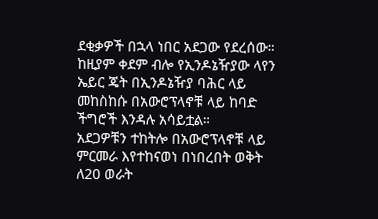ደቂቃዎች በኋላ ነበር አደጋው የደረሰው።
ከዚያም ቀደም ብሎ የኢንዶኔዥያው ላየን ኤይር ጄት በኢንዶኔዥያ ባሕር ላይ መከስከሱ በአውሮፕላኖቹ ላይ ከባድ ችግሮች እንዳሉ አሳይቷል።
አደጋዎቹን ተከትሎ በአውሮፕላኖቹ ላይ ምርመራ እየተከናወነ በነበረበት ወቅት ለ20 ወራት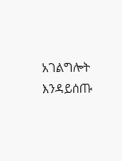አገልግሎት እንዳይሰጡ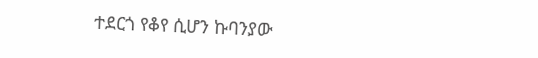ተደርጎ የቆየ ሲሆን ኩባንያው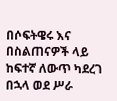በሶፍትዌሩ እና በስልጠናዎች ላይ ከፍተኛ ለውጥ ካደረገ በኋላ ወደ ሥራ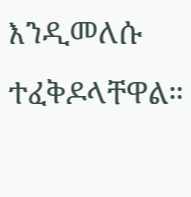እንዲመለሱ ተፈቅዶላቸዋል።